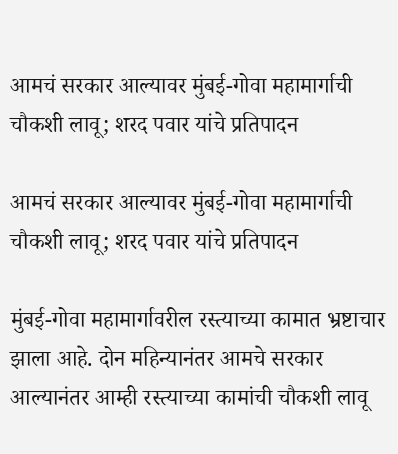आमचं सरकार आल्यावर मुंबई-गोवा महामार्गाची चौकशी लावू; शरद पवार यांचे प्रतिपादन

आमचं सरकार आल्यावर मुंबई-गोवा महामार्गाची चौकशी लावू; शरद पवार यांचे प्रतिपादन

मुंबई-गोवा महामार्गावरील रस्त्याच्या कामात भ्रष्टाचार झाला आहे. दोन महिन्यानंतर आमचे सरकार आल्यानंतर आम्ही रस्त्याच्या कामांची चौकशी लावू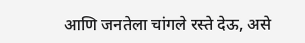आणि जनतेला चांगले रस्ते देऊ, असे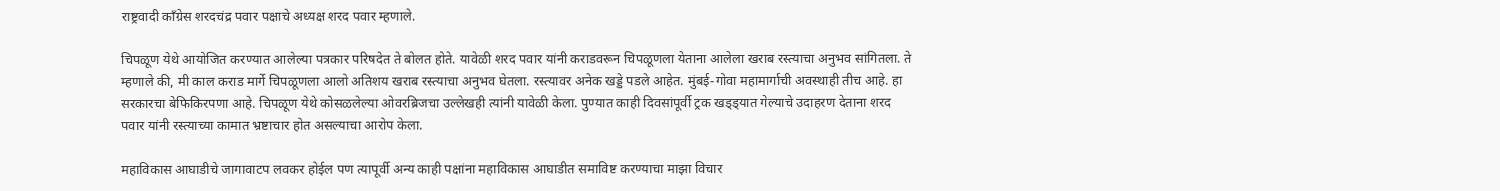राष्ट्रवादी काँग्रेस शरदचंद्र पवार पक्षाचे अध्यक्ष शरद पवार म्हणाले.

चिपळूण येथे आयोजित करण्यात आलेल्या पत्रकार परिषदेत ते बोलत होते. यावेळी शरद पवार यांनी कराडवरून चिपळूणला येताना आलेला खराब रस्त्याचा अनुभव सांगितला. ते म्हणाले की, मी काल कराड मार्गे चिपळूणला आलो अतिशय खराब रस्त्याचा अनुभव घेतला. रस्त्यावर अनेक खड्डे पडले आहेत. मुंबई-गोवा महामार्गाची अवस्थाही तीच आहे. हा सरकारचा बेफिकिरपणा आहे. चिपळूण येथे कोसळलेल्या ओवरब्रिजचा उल्लेखही त्यांनी यावेळी केला. पुण्यात काही दिवसांपूर्वी ट्रक खड्ड्यात गेल्याचे उदाहरण देताना शरद पवार यांनी रस्त्याच्या कामात भ्रष्टाचार होत असल्याचा आरोप केला.

महाविकास आघाडीचे जागावाटप लवकर होईल पण त्यापूर्वी अन्य काही पक्षांना महाविकास आघाडीत समाविष्ट करण्याचा माझा विचार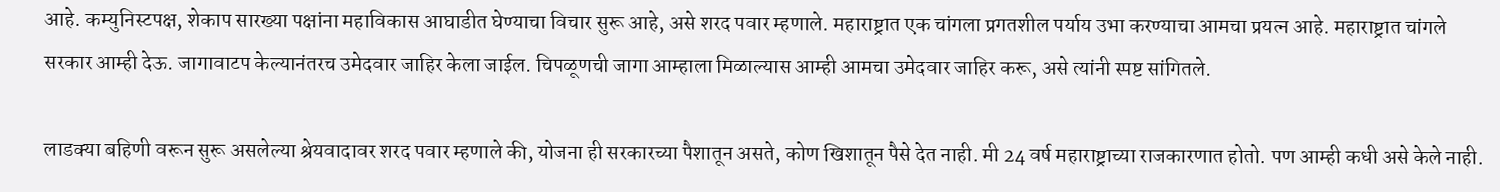आहे. कम्युनिस्टपक्ष, शेकाप सारख्या पक्षांना महाविकास आघाडीत घेण्याचा विचार सुरू आहे, असे शरद पवार म्हणाले. महाराष्ट्रात एक चांगला प्रगतशील पर्याय उभा करण्याचा आमचा प्रयत्न आहे. महाराष्ट्रात चांगले सरकार आम्ही देऊ. जागावाटप केल्यानंतरच उमेदवार जाहिर केला जाईल. चिपळूणची जागा आम्हाला मिळाल्यास आम्ही आमचा उमेदवार जाहिर करू, असे त्यांनी स्पष्ट सांगितले.

लाडक्या बहिणी वरून सुरू असलेल्या श्रेयवादावर शरद पवार म्हणाले की, योजना ही सरकारच्या पैशातून असते, कोण खिशातून पैसे देत नाही. मी 24 वर्ष महाराष्ट्राच्या राजकारणात होतो. पण आम्ही कधी असे केले नाही.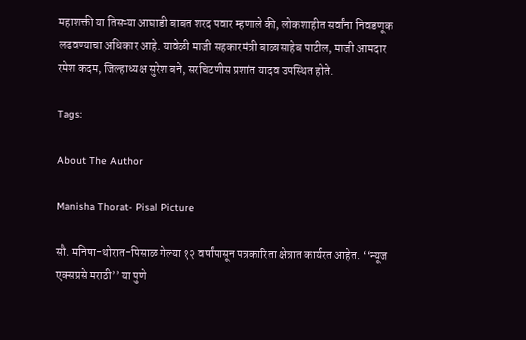महाशक्ती या तिसऱ्या आघाडी बाबत शरद पवार म्हणाले की, लोकशाहीत सर्वांना निवडणूक लढवण्याचा अधिकार आहे. यावेळी माजी सहकारमंत्री बाळासाहेब पाटील, माजी आमदार रमेश कदम, जिल्हाध्यक्ष सुरेश बने, सरचिटणीस प्रशांत यादव उपस्थित होते.

Tags:

About The Author

Manisha Thorat- Pisal Picture

सौ. मनिषा-थोरात-पिसाळ गेल्या १२ वर्षांपासून पत्रकारिता क्षेत्रात कार्यरत आहेत. ‘‘न्यूज एक्सप्रसे मराठी’’ या पुणे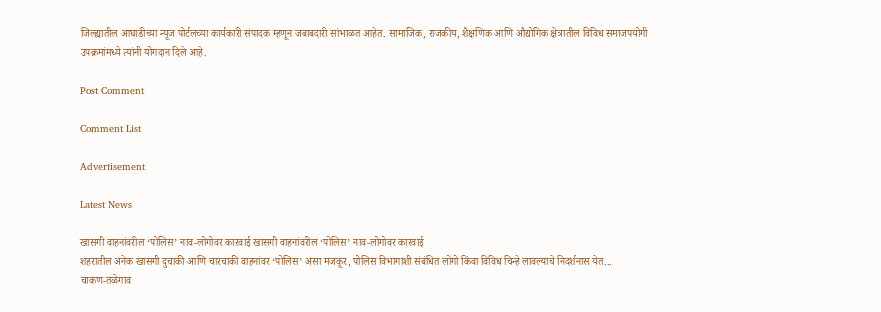जिल्ह्यातील आघाडीच्या न्यूज पोर्टलच्या कार्यकारी संपादक म्हणून जबाबदारी सांभाळत आहेत. सामाजिक, राजकीय, शैक्षणिक आणि औद्योगिक क्षेत्रातील विविध समाजपयोगी उपक्रमांमध्ये त्यांनी योगदान दिले आहे.

Post Comment

Comment List

Advertisement

Latest News

खासगी वाहनांवरील ‘पोलिस’ नाव-लोगोवर कारवाई खासगी वाहनांवरील ‘पोलिस’ नाव-लोगोवर कारवाई
शहरातील अनेक खासगी दुचाकी आणि चारचाकी वाहनांवर ‘पोलिस’ असा मजकूर, पोलिस विभागाशी संबंधित लोगो किंवा विविध चिन्हे लावल्याचे निदर्शनास येत...
चाकण-तळेगाव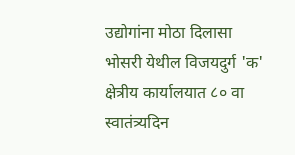उद्योगांना मोठा दिलासा
भोसरी येथील विजयदुर्ग 'क' क्षेत्रीय कार्यालयात ८० वा स्वातंत्र्यदिन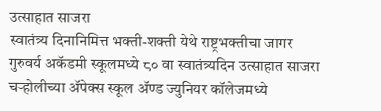उत्साहात साजरा
स्वातंत्र्य दिनानिमित्त भक्ती-शक्ती येथे राष्ट्रभक्तीचा जागर
गुरुवर्य अकॅडमी स्कूलमध्ये ८० वा स्वातंत्र्यदिन उत्साहात साजरा
चऱ्होलीच्या अ‍ॅपेक्स स्कूल अ‍ॅण्ड ज्युनियर कॉलेजमध्ये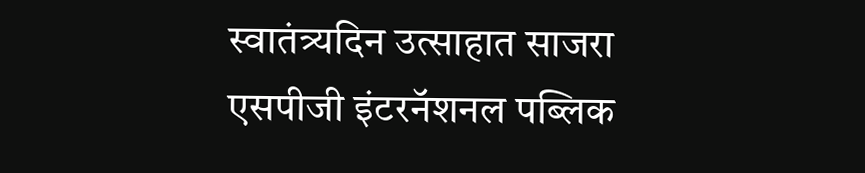स्वातंत्र्यदिन उत्साहात साजरा
एसपीजी इंटरनॅशनल पब्लिक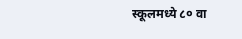स्कूलमध्ये ८० वा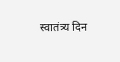स्वातंत्र्य दिन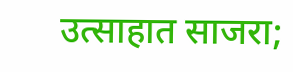उत्साहात साजरा;